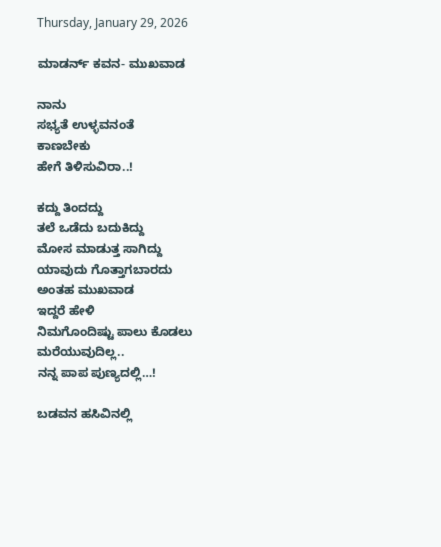Thursday, January 29, 2026

ಮಾಡರ್ನ್ ಕವನ- ಮುಖವಾಡ

ನಾನು
ಸಭ್ಯತೆ ಉಳ್ಳವನಂತೆ
ಕಾಣಬೇಕು
ಹೇಗೆ ತಿಳಿಸುವಿರಾ‌..!

ಕದ್ದು ತಿಂದದ್ದು
ತಲೆ ಒಡೆದು ಬದುಕಿದ್ದು
ಮೋಸ ಮಾಡುತ್ತ ಸಾಗಿದ್ದು
ಯಾವುದು ಗೊತ್ತಾಗಬಾರದು
ಅಂತಹ ಮುಖವಾಡ
ಇದ್ದರೆ ಹೇಳಿ
ನಿಮಗೊಂದಿಷ್ಟು ಪಾಲು ಕೊಡಲು
ಮರೆಯುವುದಿಲ್ಲ..
ನನ್ನ ಪಾಪ ಪುಣ್ಯದಲ್ಲಿ…!

ಬಡವನ ಹಸಿವಿನಲ್ಲಿ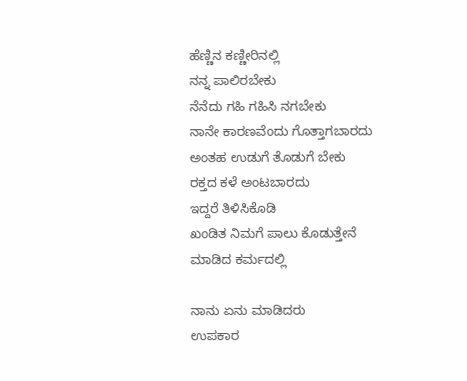ಹೆಣ್ಣಿನ ಕಣ್ಣೀರಿನಲ್ಲಿ
ನನ್ನ ಪಾಲಿರಬೇಕು
ನೆನೆದು ಗಹಿ ಗಹಿಸಿ ನಗಬೇಕು
ನಾನೇ ಕಾರಣವೆಂದು ಗೊತ್ತಾಗಬಾರದು
ಅಂತಹ ಉಡುಗೆ ತೊಡುಗೆ ಬೇಕು
ರಕ್ತದ ಕಳೆ ಅಂಟಬಾರದು
ಇದ್ದರೆ ತಿಳಿಸಿಕೊಡಿ
ಖಂಡಿತ ನಿಮಗೆ ಪಾಲು ಕೊಡುತ್ತೇನೆ
ಮಾಡಿದ ಕರ್ಮದಲ್ಲಿ

ನಾನು ಏನು ಮಾಡಿದರು
ಉಪಕಾರ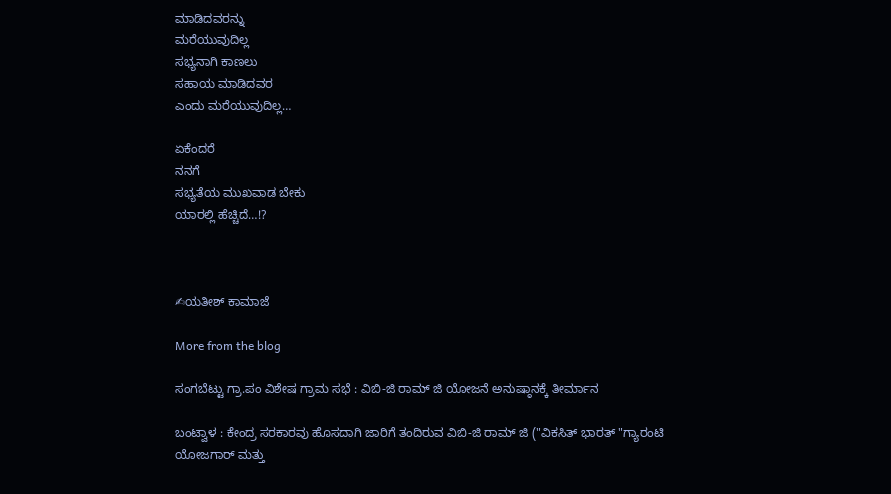ಮಾಡಿದವರನ್ನು
ಮರೆಯುವುದಿಲ್ಲ
ಸಭ್ಯನಾಗಿ ಕಾಣಲು
ಸಹಾಯ ಮಾಡಿದವರ
ಎಂದು ಮರೆಯುವುದಿಲ್ಲ…

ಏಕೆಂದರೆ
ನನಗೆ
ಸಭ್ಯತೆಯ ಮುಖವಾಡ ಬೇಕು
ಯಾರಲ್ಲಿ ಹೆಚ್ಚಿದೆ…!?



✍ಯತೀಶ್ ಕಾಮಾಜೆ

More from the blog

ಸಂಗಬೆಟ್ಟು ಗ್ರಾ.ಪಂ ವಿಶೇಷ ಗ್ರಾಮ ಸಭೆ : ವಿಬಿ-ಜಿ ರಾಮ್ ಜಿ ಯೋಜನೆ ಅನುಷ್ಠಾನಕ್ಕೆ ತೀರ್ಮಾನ

ಬಂಟ್ವಾಳ : ಕೇಂದ್ರ ಸರಕಾರವು ಹೊಸದಾಗಿ ಜಾರಿಗೆ ತಂದಿರುವ ವಿಬಿ-ಜಿ ರಾಮ್ ಜಿ ("ವಿಕಸಿತ್ ಭಾರತ್ "ಗ್ಯಾರಂಟಿ ಯೋಜಗಾರ್ ಮತ್ತು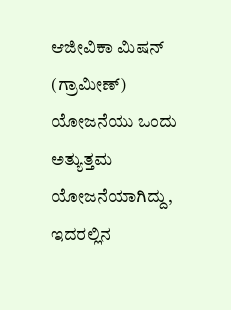ಆಜೀವಿಕಾ ಮಿಷನ್ (ಗ್ರಾಮೀಣ್) ಯೋಜನೆಯು ಒಂದು ಅತ್ಯುತ್ತಮ ಯೋಜನೆಯಾಗಿದ್ದು, ಇದರಲ್ಲಿನ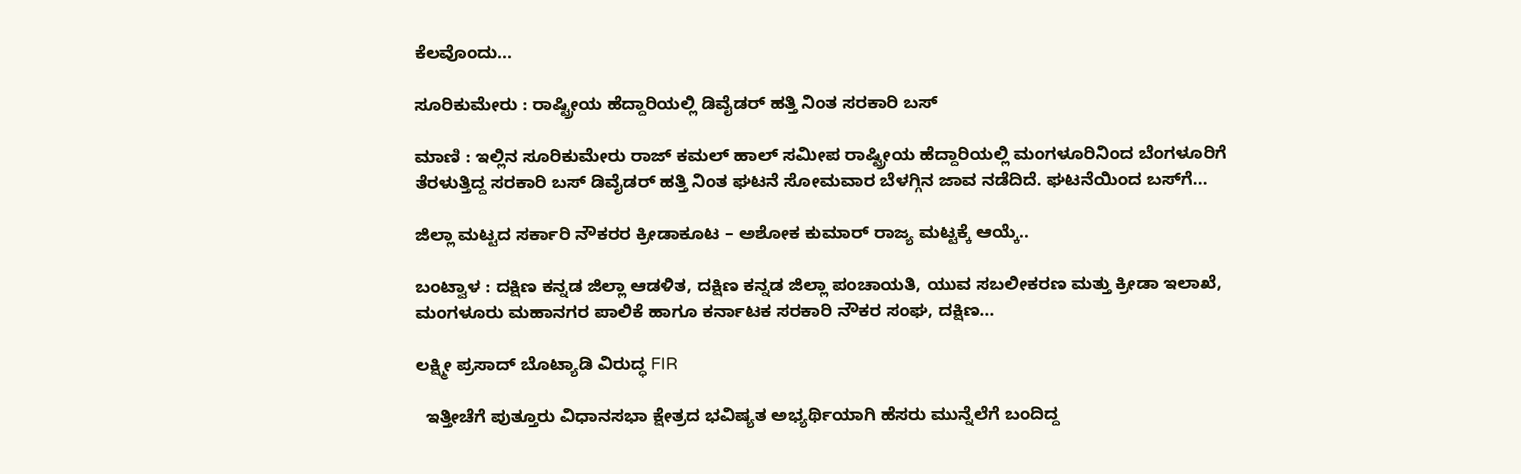ಕೆಲವೊಂದು...

ಸೂರಿಕುಮೇರು : ರಾಷ್ಟ್ರೀಯ ಹೆದ್ದಾರಿಯಲ್ಲಿ ಡಿವೈಡರ್ ಹತ್ತಿ ನಿಂತ ಸರಕಾರಿ ಬಸ್

ಮಾಣಿ : ಇಲ್ಲಿನ ಸೂರಿಕುಮೇರು ರಾಜ್ ಕಮಲ್ ಹಾಲ್ ಸಮೀಪ ರಾಷ್ಟ್ರೀಯ ಹೆದ್ದಾರಿಯಲ್ಲಿ ಮಂಗಳೂರಿನಿಂದ ಬೆಂಗಳೂರಿಗೆ ತೆರಳುತ್ತಿದ್ದ ಸರಕಾರಿ ಬಸ್ ಡಿವೈಡರ್ ಹತ್ತಿ ನಿಂತ ಘಟನೆ ಸೋಮವಾರ ಬೆಳಗ್ಗಿನ ಜಾವ ನಡೆದಿದೆ. ಘಟನೆಯಿಂದ ಬಸ್‌ಗೆ...

ಜಿಲ್ಲಾ ಮಟ್ಟದ ಸರ್ಕಾರಿ ನೌಕರರ ಕ್ರೀಡಾಕೂಟ – ಅಶೋಕ ಕುಮಾರ್ ರಾಜ್ಯ ಮಟ್ಟಕ್ಕೆ ಆಯ್ಕೆ..

ಬಂಟ್ವಾಳ : ದಕ್ಷಿಣ ಕನ್ನಡ ಜಿಲ್ಲಾ ಆಡಳಿತ, ದಕ್ಷಿಣ ಕನ್ನಡ ಜಿಲ್ಲಾ ಪಂಚಾಯತಿ, ಯುವ ಸಬಲೀಕರಣ ಮತ್ತು ಕ್ರೀಡಾ ಇಲಾಖೆ, ಮಂಗಳೂರು ಮಹಾನಗರ ಪಾಲಿಕೆ ಹಾಗೂ ಕರ್ನಾಟಕ ಸರಕಾರಿ ನೌಕರ ಸಂಘ, ದಕ್ಷಿಣ...

ಲಕ್ಷ್ಮೀ ಪ್ರಸಾದ್ ಬೊಟ್ಯಾಡಿ ವಿರುದ್ಧ FIR

  ಇತ್ತೀಚೆಗೆ ಪುತ್ತೂರು ವಿಧಾನಸಭಾ ಕ್ಷೇತ್ರದ ಭವಿಷ್ಯತ ಅಭ್ಯರ್ಥಿಯಾಗಿ ಹೆಸರು ಮುನ್ನೆಲೆಗೆ ಬಂದಿದ್ದ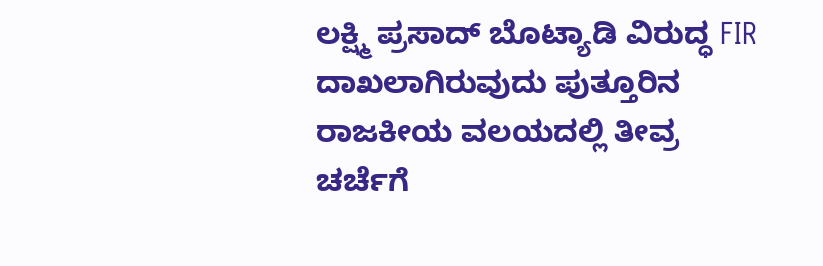ಲಕ್ಷ್ಮಿ ಪ್ರಸಾದ್ ಬೊಟ್ಯಾಡಿ ವಿರುದ್ಧ FIR ದಾಖಲಾಗಿರುವುದು ಪುತ್ತೂರಿನ ರಾಜಕೀಯ ವಲಯದಲ್ಲಿ ತೀವ್ರ ಚರ್ಚೆಗೆ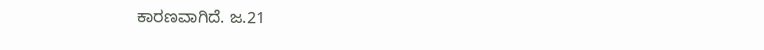ಕಾರಣವಾಗಿದೆ. ಜ.21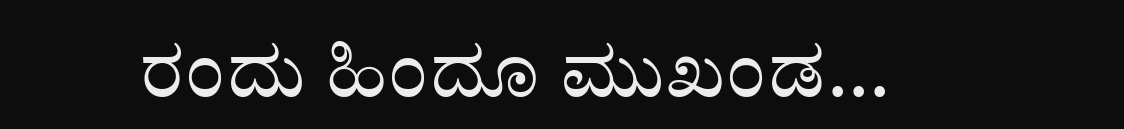ರಂದು ಹಿಂದೂ ಮುಖಂಡ...